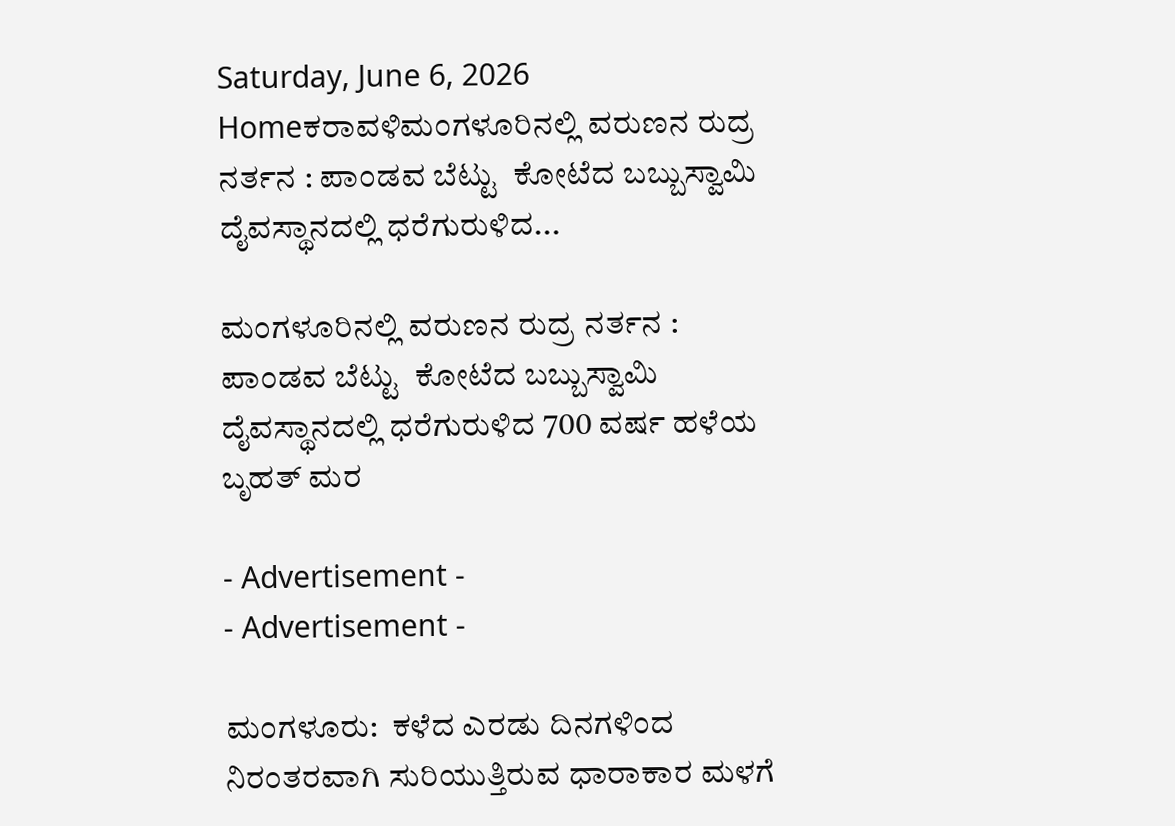Saturday, June 6, 2026
Homeಕರಾವಳಿಮಂಗಳೂರಿನಲ್ಲಿ ವರುಣನ ರುದ್ರ ನರ್ತನ : ಪಾಂಡವ ಬೆಟ್ಟು  ಕೋಟೆದ ಬಬ್ಬುಸ್ವಾಮಿ ದೈವಸ್ಥಾನದಲ್ಲಿ ಧರೆಗುರುಳಿದ...

ಮಂಗಳೂರಿನಲ್ಲಿ ವರುಣನ ರುದ್ರ ನರ್ತನ : ಪಾಂಡವ ಬೆಟ್ಟು  ಕೋಟೆದ ಬಬ್ಬುಸ್ವಾಮಿ ದೈವಸ್ಥಾನದಲ್ಲಿ ಧರೆಗುರುಳಿದ 700 ವರ್ಷ ಹಳೆಯ ಬೃಹತ್ ಮರ

- Advertisement -
- Advertisement -

ಮಂಗಳೂರು:  ಕಳೆದ ಎರಡು ದಿನಗಳಿಂದ ನಿರಂತರವಾಗಿ ಸುರಿಯುತ್ತಿರುವ ಧಾರಾಕಾರ ಮಳಗೆ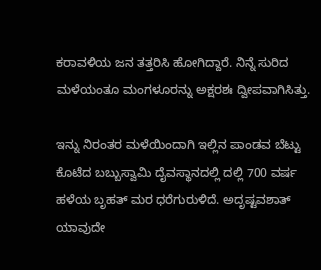ಕರಾವಳಿಯ ಜನ ತತ್ತರಿಸಿ ಹೋಗಿದ್ದಾರೆ. ನಿನ್ನೆ ಸುರಿದ ಮಳೆಯಂತೂ ಮಂಗಳೂರನ್ನು ಅಕ್ಷರಶಃ ದ್ವೀಪವಾಗಿಸಿತ್ತು.

ಇನ್ನು ನಿರಂತರ ಮಳೆಯಿಂದಾಗಿ ಇಲ್ಲಿನ ಪಾಂಡವ ಬೆಟ್ಟು ಕೊಟೆದ ಬಬ್ಬುಸ್ವಾಮಿ ದೈವಸ್ಥಾನದಲ್ಲಿ ದಲ್ಲಿ 700 ವರ್ಷ ಹಳೆಯ ಬೃಹತ್ ಮರ ಧರೆಗುರುಳಿದೆ. ಅದೃಷ್ಟವಶಾತ್ ಯಾವುದೇ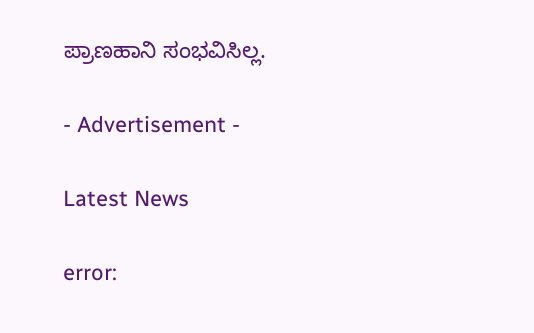ಪ್ರಾಣಹಾನಿ ಸಂಭವಿಸಿಲ್ಲ.

- Advertisement -

Latest News

error: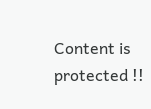Content is protected !!